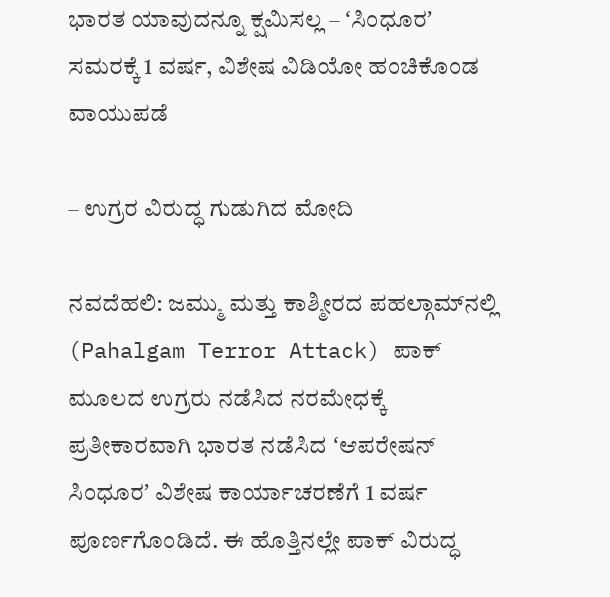ಭಾರತ ಯಾವುದನ್ನೂ ಕ್ಷಮಿಸಲ್ಲ – ʻಸಿಂಧೂರʼ ಸಮರಕ್ಕೆ 1 ವರ್ಷ, ವಿಶೇಷ ವಿಡಿಯೋ ಹಂಚಿಕೊಂಡ ವಾಯುಪಡೆ

– ಉಗ್ರರ ವಿರುದ್ಧ ಗುಡುಗಿದ ಮೋದಿ

ನವದೆಹಲಿ: ಜಮ್ಮು ಮತ್ತು ಕಾಶ್ಮೀರದ ಪಹಲ್ಗಾಮ್‌ನಲ್ಲಿ (Pahalgam Terror Attack) ಪಾಕ್‌ ಮೂಲದ ಉಗ್ರರು ನಡೆಸಿದ ನರಮೇಧಕ್ಕೆ ಪ್ರತೀಕಾರವಾಗಿ ಭಾರತ ನಡೆಸಿದ ʻಆಪರೇಷನ್‌ ಸಿಂಧೂರʼ ವಿಶೇಷ ಕಾರ್ಯಾಚರಣೆಗೆ 1 ವರ್ಷ ಪೂರ್ಣಗೊಂಡಿದೆ. ಈ ಹೊತ್ತಿನಲ್ಲೇ ಪಾಕ್‌ ವಿರುದ್ಧ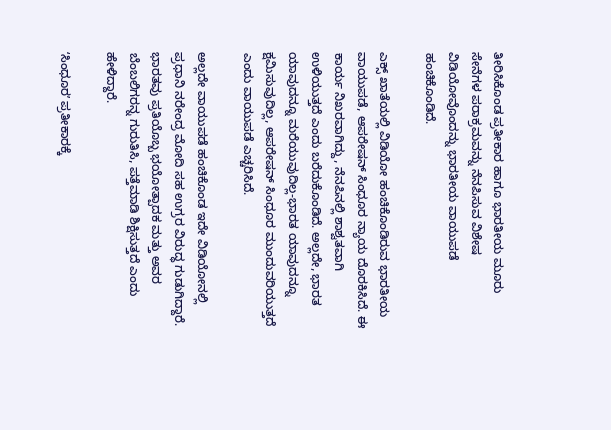ತೀರಿಸಿಕೊಂಡ ಪ್ರತೀಕಾರ ಹಾಗೂ ಭಾರತೀಯ ಮೂರು ಸೇನೆಗಳ ಪರಾಕ್ರಮವನ್ನು ನೆನಪಿಸುವ ವಿಶೇಷ ವಿಡಿಯೋವೊಂದನ್ನು ಭಾರತೀಯ ವಾಯುಪಡೆ ಹಂಚಿಕೊಂಡಿದೆ.

ಎಕ್ಸ್‌ ಖಾತೆಯಲ್ಲಿ ವಿಡಿಯೋ ಹಂಚಿಕೊಂಡಿರುವ ಭಾರತೀಯ ವಾಯುಪಡೆ, ಆಪರೇಷನ್ ಸಿಂಧೂರ ನ್ಯಾಯ ದೊರಕಿಸಿದೆ. ಈ ಕಾರ್ಯ ನಿಖರವಾಗಿದ್ದು, ನೆನಪಿನಲ್ಲಿ ಶಾಶ್ವತವಾಗಿ ಉಳಿಯುತ್ತದೆ ಎಂದು ಬರೆದುಕೊಂಡಿದೆ. ಅಲ್ಲದೇ, ಭಾರತ ಯಾವುದನ್ನೂ ಮರೆಯುವುದಿಲ್ಲ-ಭಾರತ ಯಾವುದನ್ನೂ ಕ್ಷಮಿಸುವುದಿಲ್ಲ, ಆಪರೇಷನ್ ಸಿಂಧೂರ ಮುಂದುವರಿಯುತ್ತದೆ ಎಂದು ವಾಯುಪಡೆ ಎಚ್ಚರಿಸಿದೆ.

ಅಲ್ಲದೇ ವಾಯುಪಡೆ ಹಂಚಿಕೊಂಡ ಇದೇ ವಿಡಿಯೋನಲ್ಲಿ ಪ್ರಧಾನಿ ನರೇಂದ್ರ ಮೋದಿ ಸಹ ಉಗ್ರರ ವಿರುದ್ಧ ಗುಡುಗಿದ್ದಾರೆ. ಭಾರತವು ಪ್ರತಿಯೊಬ್ಬ ಭಯೋತ್ಪಾದಕ ಮತ್ತು ಅವರ ಬೆಂಬಲಿಗರನ್ನ ಗುರುತಿಸಿ, ಪತ್ತೆಮಾಡಿ ಶಿಕ್ಷಿಸುತ್ತದೆ ಎಂದು ಹೇಳಿದ್ದಾರೆ.

ʻಸಿಂಧೂರʼ ಪ್ರತೀಕಾರಕ್ಕೆ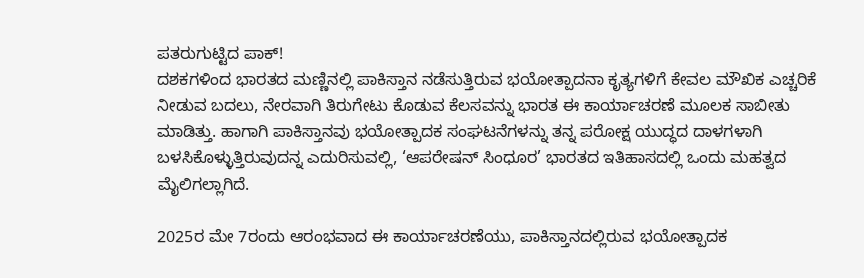ಪತರುಗುಟ್ಟಿದ ಪಾಕ್‌!
ದಶಕಗಳಿಂದ ಭಾರತದ ಮಣ್ಣಿನಲ್ಲಿ ಪಾಕಿಸ್ತಾನ ನಡೆಸುತ್ತಿರುವ ಭಯೋತ್ಪಾದನಾ ಕೃತ್ಯಗಳಿಗೆ ಕೇವಲ ಮೌಖಿಕ ಎಚ್ಚರಿಕೆ ನೀಡುವ ಬದಲು, ನೇರವಾಗಿ ತಿರುಗೇಟು ಕೊಡುವ ಕೆಲಸವನ್ನು ಭಾರತ ಈ ಕಾರ್ಯಾಚರಣೆ ಮೂಲಕ ಸಾಬೀತು ಮಾಡಿತ್ತು. ಹಾಗಾಗಿ ಪಾಕಿಸ್ತಾನವು ಭಯೋತ್ಪಾದಕ ಸಂಘಟನೆಗಳನ್ನು ತನ್ನ ಪರೋಕ್ಷ ಯುದ್ಧದ ದಾಳಗಳಾಗಿ ಬಳಸಿಕೊಳ್ಳುತ್ತಿರುವುದನ್ನ ಎದುರಿಸುವಲ್ಲಿ, ‘ಆಪರೇಷನ್ ಸಿಂಧೂರ’ ಭಾರತದ ಇತಿಹಾಸದಲ್ಲಿ ಒಂದು ಮಹತ್ವದ ಮೈಲಿಗಲ್ಲಾಗಿದೆ.

2025ರ ಮೇ 7ರಂದು ಆರಂಭವಾದ ಈ ಕಾರ್ಯಾಚರಣೆಯು, ಪಾಕಿಸ್ತಾನದಲ್ಲಿರುವ ಭಯೋತ್ಪಾದಕ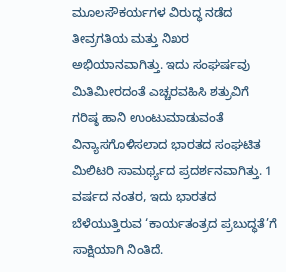ಮೂಲಸೌಕರ್ಯಗಳ ವಿರುದ್ಧ ನಡೆದ ತೀವ್ರಗತಿಯ ಮತ್ತು ನಿಖರ ಅಭಿಯಾನವಾಗಿತ್ತು. ಇದು ಸಂಘರ್ಷವು ಮಿತಿಮೀರದಂತೆ ಎಚ್ಚರವಹಿಸಿ ಶತ್ರುವಿಗೆ ಗರಿಷ್ಠ ಹಾನಿ ಉಂಟುಮಾಡುವಂತೆ ವಿನ್ಯಾಸಗೊಳಿಸಲಾದ ಭಾರತದ ಸಂಘಟಿತ ಮಿಲಿಟರಿ ಸಾಮರ್ಥ್ಯದ ಪ್ರದರ್ಶನವಾಗಿತ್ತು. 1 ವರ್ಷದ ನಂತರ, ಇದು ಭಾರತದ ಬೆಳೆಯುತ್ತಿರುವ ‘ಕಾರ್ಯತಂತ್ರದ ಪ್ರಬುದ್ಧತೆ’ಗೆ ಸಾಕ್ಷಿಯಾಗಿ ನಿಂತಿದೆ.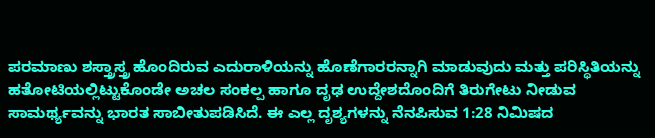ಪರಮಾಣು ಶಸ್ತ್ರಾಸ್ತ್ರ ಹೊಂದಿರುವ ಎದುರಾಳಿಯನ್ನು ಹೊಣೆಗಾರರನ್ನಾಗಿ ಮಾಡುವುದು ಮತ್ತು ಪರಿಸ್ಥಿತಿಯನ್ನು ಹತೋಟಿಯಲ್ಲಿಟ್ಟುಕೊಂಡೇ ಅಚಲ ಸಂಕಲ್ಪ ಹಾಗೂ ದೃಢ ಉದ್ದೇಶದೊಂದಿಗೆ ತಿರುಗೇಟು ನೀಡುವ ಸಾಮರ್ಥ್ಯವನ್ನು ಭಾರತ ಸಾಬೀತುಪಡಿಸಿದೆ. ಈ ಎಲ್ಲ ದೃಶ್ಯಗಳನ್ನು ನೆನಪಿಸುವ 1:28 ನಿಮಿಷದ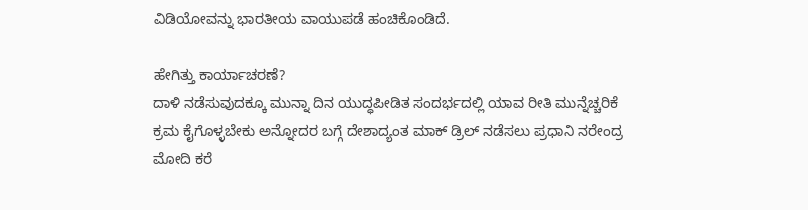ವಿಡಿಯೋವನ್ನು ಭಾರತೀಯ ವಾಯುಪಡೆ ಹಂಚಿಕೊಂಡಿದೆ.

ಹೇಗಿತ್ತು ಕಾರ್ಯಾಚರಣೆ?
ದಾಳಿ ನಡೆಸುವುದಕ್ಕೂ ಮುನ್ನಾ ದಿನ ಯುದ್ಧಪೀಡಿತ ಸಂದರ್ಭದಲ್ಲಿ ಯಾವ ರೀತಿ ಮುನ್ನೆಚ್ಚರಿಕೆ ಕ್ರಮ ಕೈಗೊಳ್ಳಬೇಕು ಅನ್ನೋದರ ಬಗ್ಗೆ ದೇಶಾದ್ಯಂತ ಮಾಕ್‌ ಡ್ರಿಲ್‌ ನಡೆಸಲು ಪ್ರಧಾನಿ ನರೇಂದ್ರ ಮೋದಿ ಕರೆ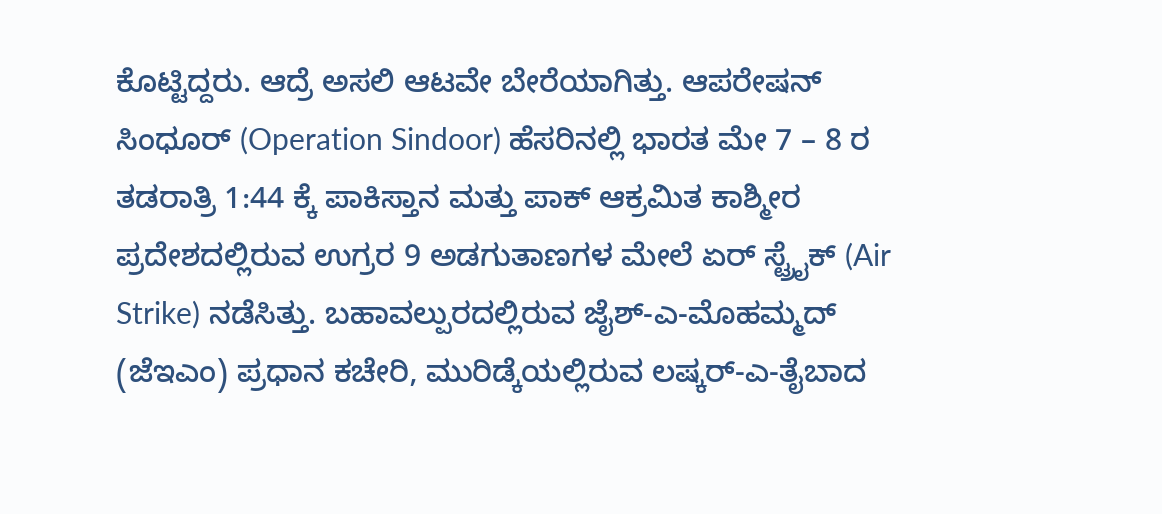ಕೊಟ್ಟಿದ್ದರು. ಆದ್ರೆ ಅಸಲಿ ಆಟವೇ ಬೇರೆಯಾಗಿತ್ತು. ಆಪರೇಷನ್ ಸಿಂಧೂರ್ (Operation Sindoor) ಹೆಸರಿನಲ್ಲಿ ಭಾರತ ಮೇ 7 – 8 ರ ತಡರಾತ್ರಿ 1:44 ಕ್ಕೆ ಪಾಕಿಸ್ತಾನ ಮತ್ತು ಪಾಕ್‌ ಆಕ್ರಮಿತ ಕಾಶ್ಮೀರ ಪ್ರದೇಶದಲ್ಲಿರುವ ಉಗ್ರರ 9 ಅಡಗುತಾಣಗಳ ಮೇಲೆ ಏರ್‌ ಸ್ಟ್ರೈಕ್‌ (Air Strike) ನಡೆಸಿತ್ತು. ಬಹಾವಲ್ಪುರದಲ್ಲಿರುವ ಜೈಶ್-ಎ-ಮೊಹಮ್ಮದ್ (ಜೆಇಎಂ) ಪ್ರಧಾನ ಕಚೇರಿ, ಮುರಿಡ್ಕೆಯಲ್ಲಿರುವ ಲಷ್ಕರ್-ಎ-ತೈಬಾದ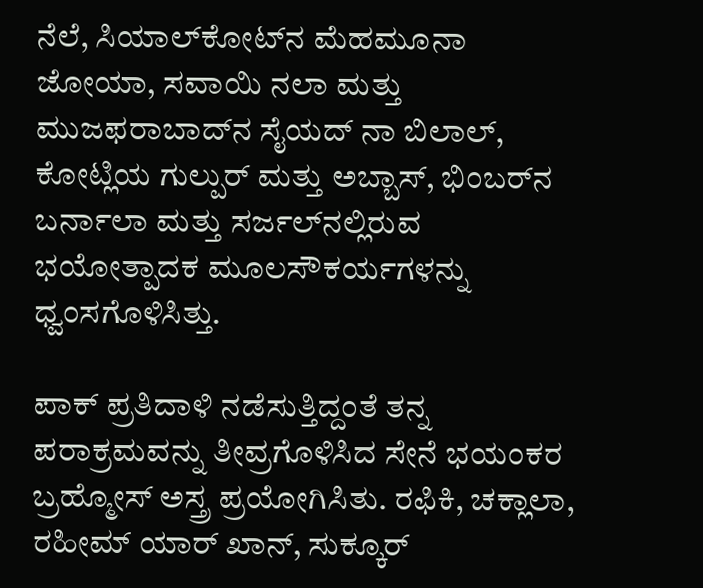ನೆಲೆ, ಸಿಯಾಲ್‌ಕೋಟ್‌ನ ಮೆಹಮೂನಾ ಜೋಯಾ, ಸವಾಯಿ ನಲಾ ಮತ್ತು ಮುಜಫರಾಬಾದ್‌ನ ಸೈಯದ್ ನಾ ಬಿಲಾಲ್, ಕೋಟ್ಲಿಯ ಗುಲ್ಪುರ್ ಮತ್ತು ಅಬ್ಬಾಸ್, ಭಿಂಬರ್‌ನ ಬರ್ನಾಲಾ ಮತ್ತು ಸರ್ಜಲ್‌ನಲ್ಲಿರುವ ಭಯೋತ್ಪಾದಕ ಮೂಲಸೌಕರ್ಯಗಳನ್ನು ಧ್ವಂಸಗೊಳಿಸಿತ್ತು.

ಪಾಕ್‌ ಪ್ರತಿದಾಳಿ ನಡೆಸುತ್ತಿದ್ದಂತೆ ತನ್ನ ಪರಾಕ್ರಮವನ್ನು ತೀವ್ರಗೊಳಿಸಿದ ಸೇನೆ ಭಯಂಕರ ಬ್ರಹ್ಮೋಸ್‌ ಅಸ್ತ್ರ ಪ್ರಯೋಗಿಸಿತು. ರಫಿಕಿ, ಚಕ್ಲಾಲಾ, ರಹೀಮ್ ಯಾರ್ ಖಾನ್, ಸುಕ್ಕೂರ್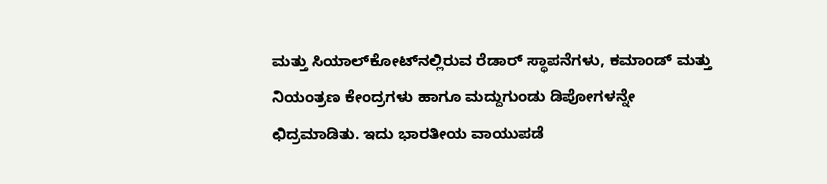ಮತ್ತು ಸಿಯಾಲ್‌ಕೋಟ್‌ನಲ್ಲಿರುವ ರೆಡಾರ್‌ ಸ್ಥಾಪನೆಗಳು, ಕಮಾಂಡ್ ಮತ್ತು ನಿಯಂತ್ರಣ ಕೇಂದ್ರಗಳು ಹಾಗೂ ಮದ್ದುಗುಂಡು ಡಿಪೋಗಳನ್ನೇ ಛಿದ್ರಮಾಡಿತು. ಇದು ಭಾರತೀಯ ವಾಯುಪಡೆ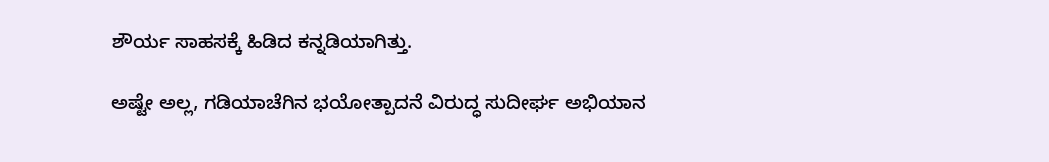ಶೌರ್ಯ ಸಾಹಸಕ್ಕೆ ಹಿಡಿದ ಕನ್ನಡಿಯಾಗಿತ್ತು.

ಅಷ್ಟೇ ಅಲ್ಲ, ಗಡಿಯಾಚೆಗಿನ ಭಯೋತ್ಪಾದನೆ ವಿರುದ್ಧ ಸುದೀರ್ಘ ಅಭಿಯಾನ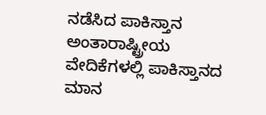ನಡೆಸಿದ ಪಾಕಿಸ್ತಾನ ಅಂತಾರಾಷ್ಟ್ರೀಯ ವೇದಿಕೆಗಳಲ್ಲಿ ಪಾಕಿಸ್ತಾನದ ಮಾನ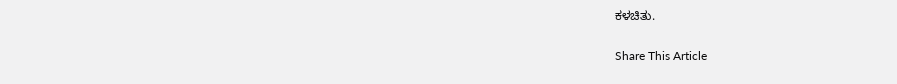ಕಳಚಿತು.

Share This Article